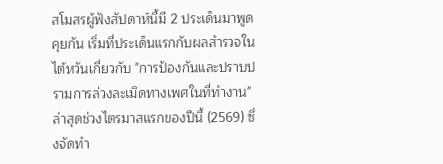สโมสรผู้ฟังสัปดาห์นี้มี 2 ประเด็นมาพูดคุยกัน เริ่มที่ประเด็นแรกกับผลสำรวจในไต้หวันเกี่ยวกับ "การป้องกันและปราบปรามการล่วงละเมิดทางเพศในที่ทำงาน" ล่าสุดช่วงไตรมาสแรกของปีนี้ (2569) ซึ่งจัดทำ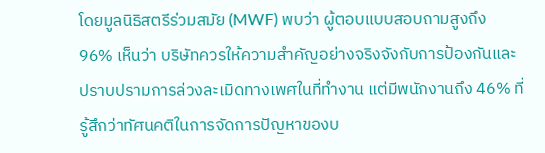โดยมูลนิธิสตรีร่วมสมัย (MWF) พบว่า ผู้ตอบแบบสอบถามสูงถึง 96% เห็นว่า บริษัทควรให้ความสำคัญอย่างจริงจังกับการป้องกันและปราบปรามการล่วงละเมิดทางเพศในที่ทำงาน แต่มีพนักงานถึง 46% ที่รู้สึกว่าทัศนคติในการจัดการปัญหาของบ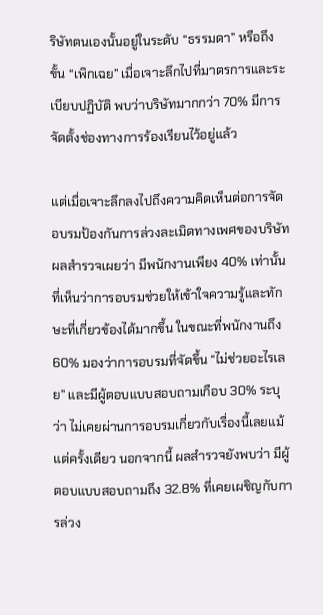ริษัทตนเองนั้นอยู่ในระดับ “ธรรมดา” หรือถึงขั้น “เพิกเฉย” เมื่อเจาะลึกไปที่มาตรการและระเบียบปฏิบัติ พบว่าบริษัทมากกว่า 70% มีการจัดตั้งช่องทางการร้องเรียนไว้อยู่แล้ว

แต่เมื่อเจาะลึกลงไปถึงความคิดเห็นต่อการจัดอบรมป้องกันการล่วงละเมิดทางเพศของบริษัท ผลสำรวจเผยว่า มีพนักงานเพียง 40% เท่านั้นที่เห็นว่าการอบรมช่วยให้เข้าใจความรู้และทักษะที่เกี่ยวข้องได้มากขึ้น ในขณะที่พนักงานถึง 60% มองว่าการอบรมที่จัดขึ้น “ไม่ช่วยอะไรเลย” และมีผู้ตอบแบบสอบถามเกือบ 30% ระบุว่า ไม่เคยผ่านการอบรมเกี่ยวกับเรื่องนี้เลยแม้แต่ครั้งเดียว นอกจากนี้ ผลสำรวจยังพบว่า มีผู้ตอบแบบสอบถามถึง 32.8% ที่เคยเผชิญกับการล่วง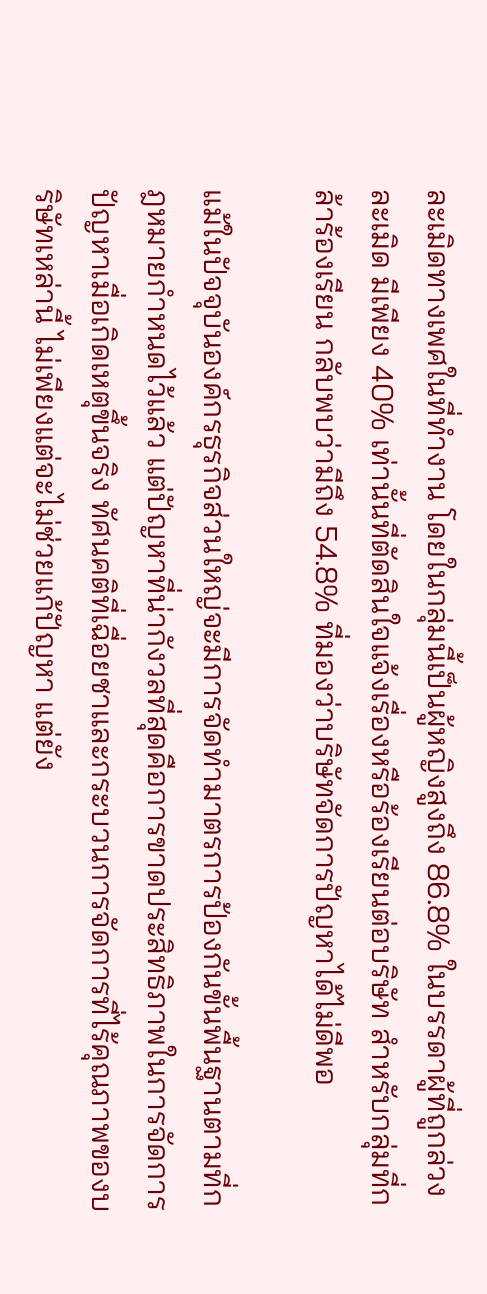ละเมิดทางเพศในที่ทำงาน โดยในกลุ่มนี้เป็นผู้หญิงสูงถึง 86.8% ในบรรดาผู้ที่ถูกล่วงละเมิด มีเพียง 40% เท่านั้นที่ตัดสินใจแจ้งเรื่องหรือร้องเรียนต่อบริษัท สำหรับกลุ่มที่กล้าร้องเรียน กลับพบว่ามีถึง 54.8% ที่มองว่าบริษัทจัดการปัญหาได้ไม่ดีพอ

แม้ในปัจจุบันองค์กรธุรกิจส่วนใหญ่จะมีการจัดทำมาตรการป้องกันขั้นพื้นฐานตามที่กฎหมายกำหนดไว้แล้ว แต่ปัญหาที่น่ากังวลที่สุดคือการขาดประสิทธิภาพในการจัดการปัญหาเมื่อเกิดเหตุขึ้นจริง ทัศนคติที่เฉื่อยชาและกระบวนการจัดการที่ไร้คุณภาพของบริษัทเหล่านี้ ไม่เพียงแต่จะไม่ช่วยแก้ปัญหา แต่ยัง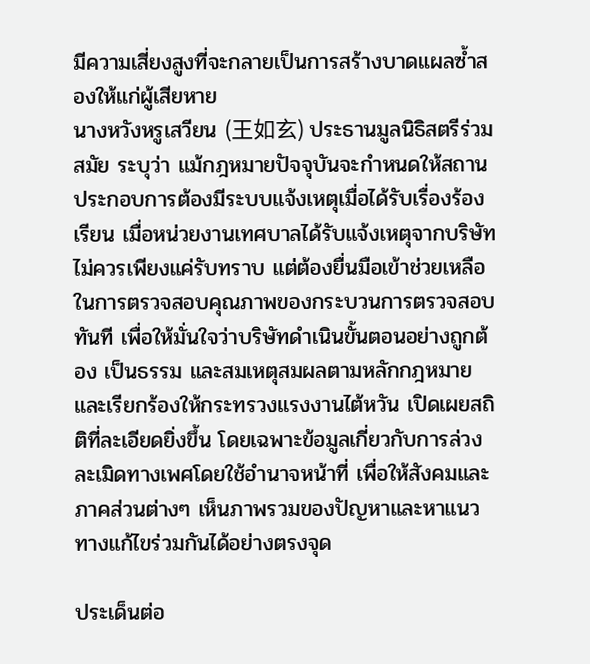มีความเสี่ยงสูงที่จะกลายเป็นการสร้างบาดแผลซ้ำสองให้แก่ผู้เสียหาย
นางหวังหรูเสวียน (王如玄) ประธานมูลนิธิสตรีร่วมสมัย ระบุว่า แม้กฎหมายปัจจุบันจะกำหนดให้สถานประกอบการต้องมีระบบแจ้งเหตุเมื่อได้รับเรื่องร้องเรียน เมื่อหน่วยงานเทศบาลได้รับแจ้งเหตุจากบริษัท ไม่ควรเพียงแค่รับทราบ แต่ต้องยื่นมือเข้าช่วยเหลือ ในการตรวจสอบคุณภาพของกระบวนการตรวจสอบทันที เพื่อให้มั่นใจว่าบริษัทดำเนินขั้นตอนอย่างถูกต้อง เป็นธรรม และสมเหตุสมผลตามหลักกฎหมาย และเรียกร้องให้กระทรวงแรงงานไต้หวัน เปิดเผยสถิติที่ละเอียดยิ่งขึ้น โดยเฉพาะข้อมูลเกี่ยวกับการล่วงละเมิดทางเพศโดยใช้อำนาจหน้าที่ เพื่อให้สังคมและภาคส่วนต่างๆ เห็นภาพรวมของปัญหาและหาแนวทางแก้ไขร่วมกันได้อย่างตรงจุด

ประเด็นต่อ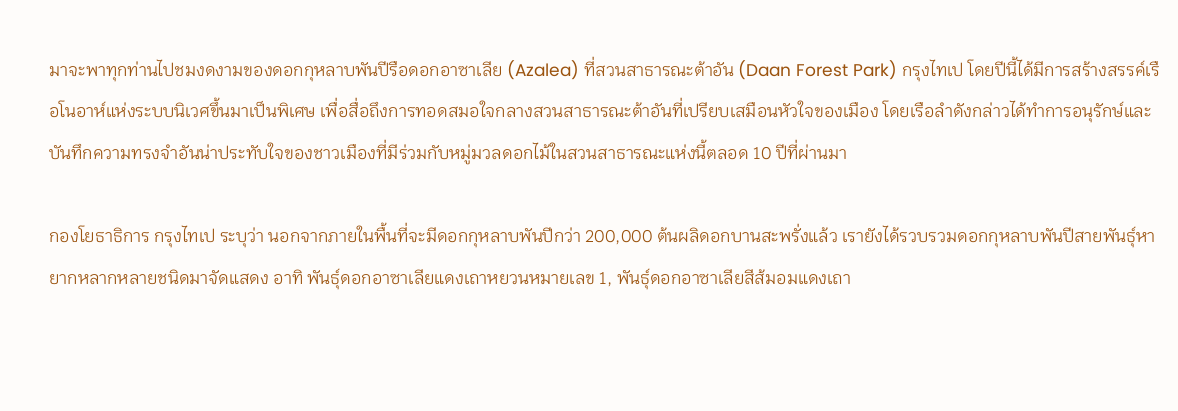มาจะพาทุกท่านไปชมงดงามของดอกกุหลาบพันปีรือดอกอาซาเลีย (Azalea) ที่สวนสาธารณะต้าอัน (Daan Forest Park) กรุงไทเป โดยปีนี้ได้มีการสร้างสรรค์เรือโนอาห์แห่งระบบนิเวศขึ้นมาเป็นพิเศษ เพื่อสื่อถึงการทอดสมอใจกลางสวนสาธารณะต้าอันที่เปรียบเสมือนหัวใจของเมือง โดยเรือลำดังกล่าวได้ทำการอนุรักษ์และบันทึกความทรงจำอันน่าประทับใจของชาวเมืองที่มีร่วมกับหมู่มวลดอกไม้ในสวนสาธารณะแห่งนี้ตลอด 10 ปีที่ผ่านมา

กองโยธาธิการ กรุงไทเป ระบุว่า นอกจากภายในพื้นที่จะมีดอกกุหลาบพันปีกว่า 200,000 ต้นผลิดอกบานสะพรั่งแล้ว เรายังได้รวบรวมดอกกุหลาบพันปีสายพันธุ์หายากหลากหลายชนิดมาจัดแสดง อาทิ พันธุ์ดอกอาซาเลียแดงเถาหยวนหมายเลข 1, พันธุ์ดอกอาซาเลียสีส้มอมแดงเถา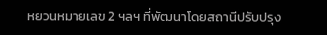หยวนหมายเลข 2 ฯลฯ ที่พัฒนาโดยสถานีปรับปรุง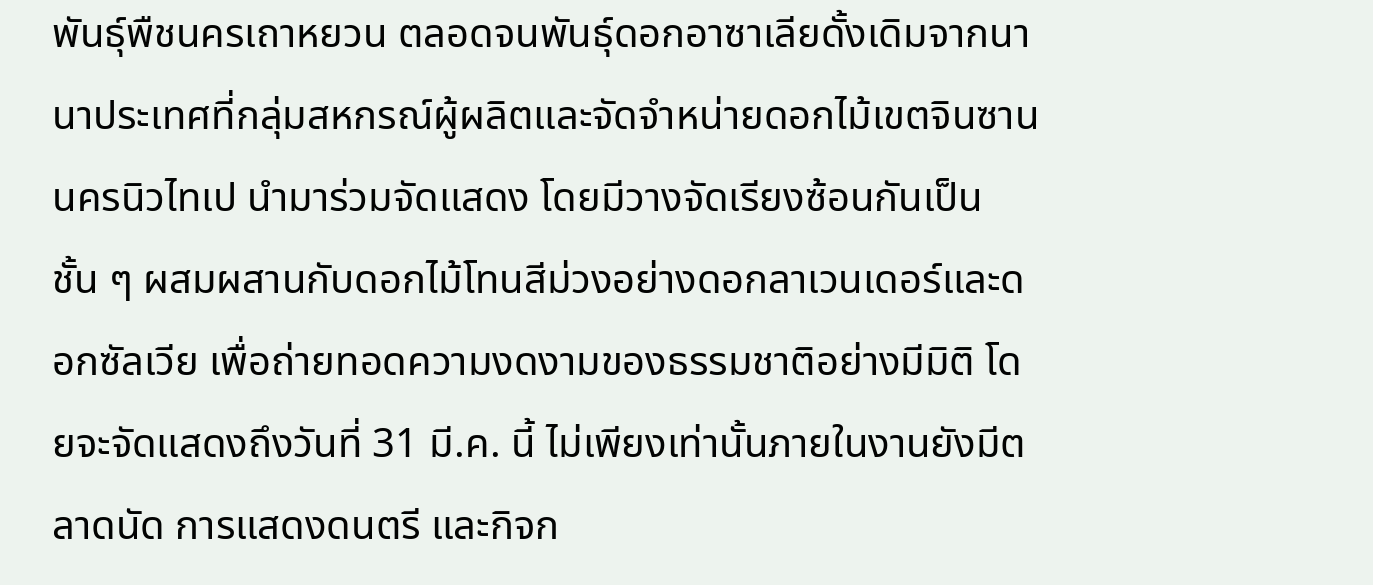พันธุ์พืชนครเถาหยวน ตลอดจนพันธุ์ดอกอาซาเลียดั้งเดิมจากนานาประเทศที่กลุ่มสหกรณ์ผู้ผลิตและจัดจำหน่ายดอกไม้เขตจินซาน นครนิวไทเป นำมาร่วมจัดแสดง โดยมีวางจัดเรียงซ้อนกันเป็นชั้น ๆ ผสมผสานกับดอกไม้โทนสีม่วงอย่างดอกลาเวนเดอร์และดอกซัลเวีย เพื่อถ่ายทอดความงดงามของธรรมชาติอย่างมีมิติ โดยจะจัดแสดงถึงวันที่ 31 มี.ค. นี้ ไม่เพียงเท่านั้นภายในงานยังมีตลาดนัด การแสดงดนตรี และกิจก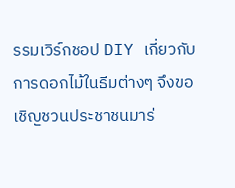รรมเวิร์กชอป DIY เกี่ยวกับการดอกไม้ในธีมต่างๆ จึงขอเชิญชวนประชาชนมาร่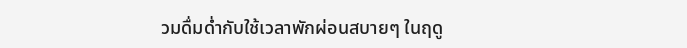วมดื่มด่ำกับใช้เวลาพักผ่อนสบายๆ ในฤดู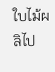ใบไม้ผลิไป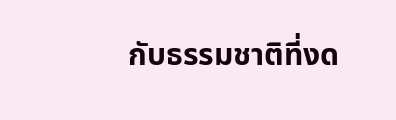กับธรรมชาติที่งด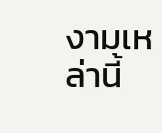งามเหล่านี้